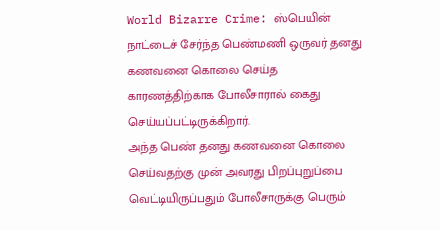World Bizarre Crime: ஸ்பெயின் நாட்டைச் சேர்ந்த பெண்மணி ஒருவர் தனது கணவனை கொலை செய்த காரணத்திற்காக போலீசாரால் கைது செய்யப்பட்டிருக்கிறார்.
அந்த பெண் தனது கணவனை கொலை செய்வதற்கு முன் அவரது பிறப்புறுப்பை வெட்டியிருப்பதும் போலீசாருக்கு பெரும்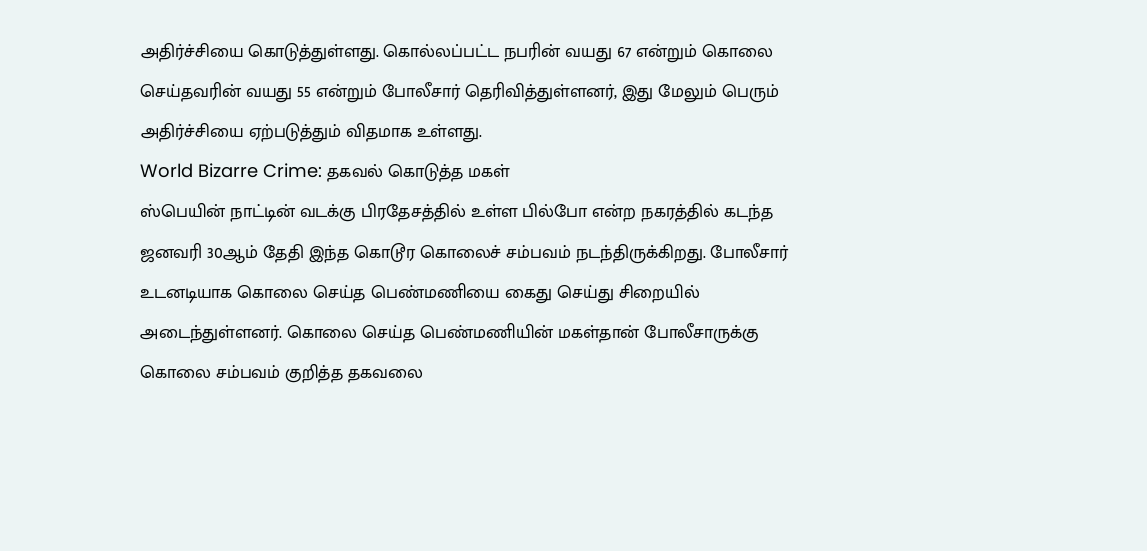அதிர்ச்சியை கொடுத்துள்ளது. கொல்லப்பட்ட நபரின் வயது 67 என்றும் கொலை செய்தவரின் வயது 55 என்றும் போலீசார் தெரிவித்துள்ளனர், இது மேலும் பெரும் அதிர்ச்சியை ஏற்படுத்தும் விதமாக உள்ளது.
World Bizarre Crime: தகவல் கொடுத்த மகள்
ஸ்பெயின் நாட்டின் வடக்கு பிரதேசத்தில் உள்ள பில்போ என்ற நகரத்தில் கடந்த ஜனவரி 30ஆம் தேதி இந்த கொடூர கொலைச் சம்பவம் நடந்திருக்கிறது. போலீசார் உடனடியாக கொலை செய்த பெண்மணியை கைது செய்து சிறையில் அடைந்துள்ளனர். கொலை செய்த பெண்மணியின் மகள்தான் போலீசாருக்கு கொலை சம்பவம் குறித்த தகவலை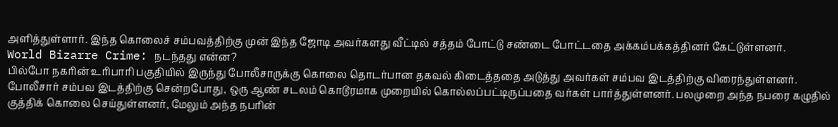அளித்துள்ளார். இந்த கொலைச் சம்பவத்திற்கு முன் இந்த ஜோடி அவர்களது வீட்டில் சத்தம் போட்டு சண்டை போட்டதை அக்கம்பக்கத்தினர் கேட்டுள்ளனர்.
World Bizarre Crime: நடந்தது என்ன?
பில்போ நகரின் உரிபாரி பகுதியில் இருந்து போலீசாருக்கு கொலை தொடர்பான தகவல் கிடைத்ததை அடுத்து அவர்கள் சம்பவ இடத்திற்கு விரைந்துள்ளனர். போலீசார் சம்பவ இடத்திற்கு சென்றபோது, ஒரு ஆண் சடலம் கொடூரமாக முறையில் கொல்லப்பட்டிருப்பதை வர்கள் பார்த்துள்ளனர். பலமுறை அந்த நபரை கழுதில் குத்திக் கொலை செய்துள்ளனர், மேலும் அந்த நபரின்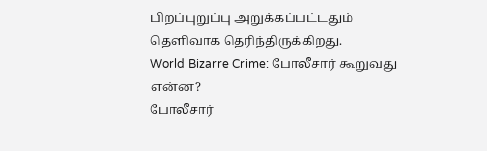பிறப்புறுப்பு அறுக்கப்பட்டதும் தெளிவாக தெரிந்திருக்கிறது.
World Bizarre Crime: போலீசார் கூறுவது என்ன?
போலீசார்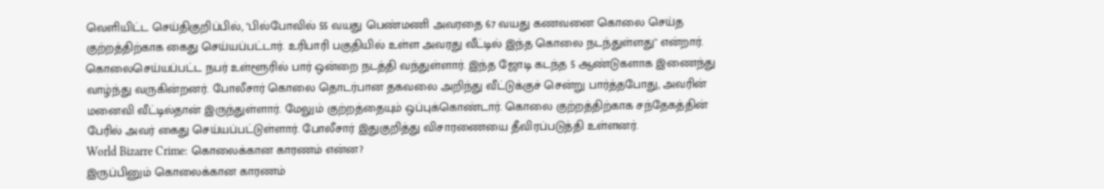வெளியிட்ட செய்திகுறிப்பில், "பில்போவில் 55 வயது பெண்மணி அவரதை 67 வயது கணவனை கொலை செய்த குற்றத்திற்காக கைது செய்யப்பட்டார். உரிபாரி பகுதியில் உள்ள அவரது வீட்டில் இந்த கொலை நடந்துள்ளது" என்றார். கொலைசெய்யப்பட்ட நபர் உள்ளூரில் பார் ஒன்றை நடத்தி வந்துள்ளார். இந்த ஜோடி கடந்த 5 ஆண்டுகளாக இணைந்து வாழ்ந்து வருகின்றனர். போலீசார் கொலை தொடர்பான தகவலை அறிந்து வீட்டுக்குச் சென்று பார்த்தபோது, அவரின் மனைவி வீட்டில்தான் இருந்துள்ளார். மேலும் குற்றத்தையும் ஒப்புக்கொண்டார். கொலை குற்றத்திற்காக சந்தேகத்தின் பேரில் அவர் கைது செய்யப்பட்டுள்ளார். போலீசார் இதுகுறித்து விசாரணையை தீவிரப்படுத்தி உள்ளனர்.
World Bizarre Crime: கொலைக்கான காரணம் என்ன?
இருப்பினும் கொலைக்கான காரணம்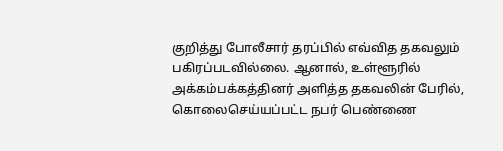குறித்து போலீசார் தரப்பில் எவ்வித தகவலும் பகிரப்படவில்லை. ஆனால், உள்ளூரில் அக்கம்பக்கத்தினர் அளித்த தகவலின் பேரில், கொலைசெய்யப்பட்ட நபர் பெண்ணை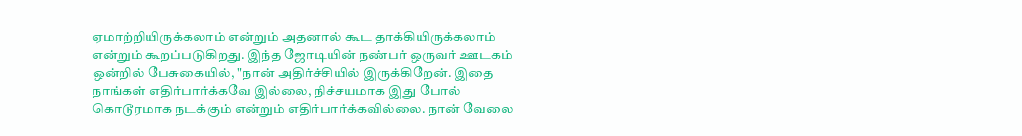ஏமாற்றியிருக்கலாம் என்றும் அதனால் கூட தாக்கியிருக்கலாம் என்றும் கூறப்படுகிறது. இந்த ஜோடியின் நண்பர் ஒருவர் ஊடகம் ஒன்றில் பேசுகையில், "நான் அதிர்ச்சியில் இருக்கிறேன். இதை நாங்கள் எதிர்பார்க்கவே இல்லை, நிச்சயமாக இது போல் கொடூரமாக நடக்கும் என்றும் எதிர்பார்க்கவில்லை. நான் வேலை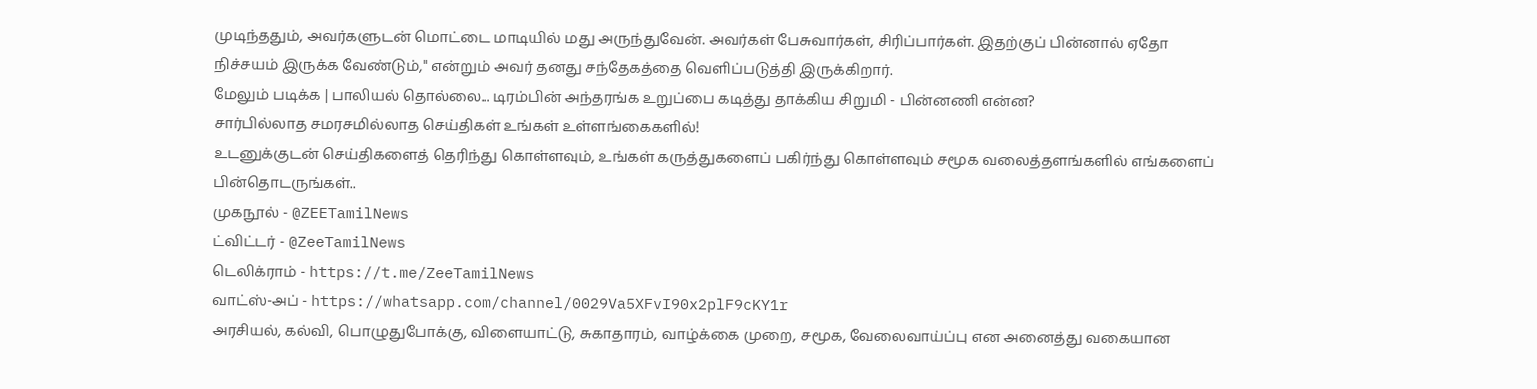முடிந்ததும், அவர்களுடன் மொட்டை மாடியில் மது அருந்துவேன். அவர்கள் பேசுவார்கள், சிரிப்பார்கள். இதற்குப் பின்னால் ஏதோ நிச்சயம் இருக்க வேண்டும்," என்றும் அவர் தனது சந்தேகத்தை வெளிப்படுத்தி இருக்கிறார்.
மேலும் படிக்க | பாலியல் தொல்லை... டிரம்பின் அந்தரங்க உறுப்பை கடித்து தாக்கிய சிறுமி - பின்னணி என்ன?
சார்பில்லாத சமரசமில்லாத செய்திகள் உங்கள் உள்ளங்கைகளில்!
உடனுக்குடன் செய்திகளைத் தெரிந்து கொள்ளவும், உங்கள் கருத்துகளைப் பகிர்ந்து கொள்ளவும் சமூக வலைத்தளங்களில் எங்களைப் பின்தொடருங்கள்..
முகநூல் - @ZEETamilNews
ட்விட்டர் - @ZeeTamilNews
டெலிக்ராம் - https://t.me/ZeeTamilNews
வாட்ஸ்-அப் - https://whatsapp.com/channel/0029Va5XFvI90x2plF9cKY1r
அரசியல், கல்வி, பொழுதுபோக்கு, விளையாட்டு, சுகாதாரம், வாழ்க்கை முறை, சமூக, வேலைவாய்ப்பு என அனைத்து வகையான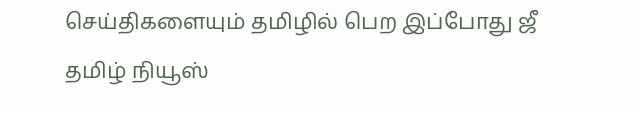செய்திகளையும் தமிழில் பெற இப்போது ஜீ தமிழ் நியூஸ்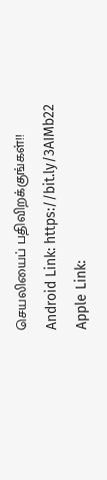செயலியைப் பதிவிறக்குங்கள்!!
Android Link: https://bit.ly/3AIMb22
Apple Link: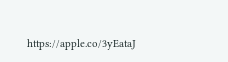https://apple.co/3yEataJ